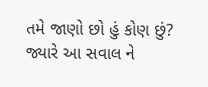તમે જાણો છો હું કોણ છું?
જ્યારે આ સવાલ ને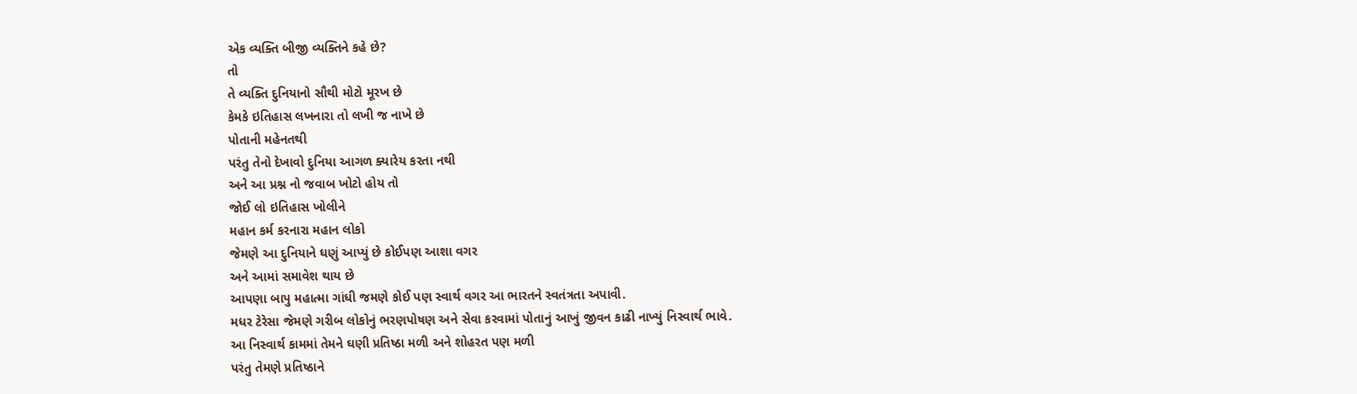એક વ્યક્તિ બીજી વ્યક્તિને કહે છે?
તો
તે વ્યક્તિ દુનિયાનો સૌથી મોટો મૂરખ છે
કેમકે ઇતિહાસ લખનારા તો લખી જ નાખે છે
પોતાની મહેનતથી
પરંતુ તેનો દેખાવો દુનિયા આગળ ક્યારેય કરતા નથી
અને આ પ્રશ્ન નો જવાબ ખોટો હોય તો
જોઈ લો ઇતિહાસ ખોલીને
મહાન કર્મ કરનારા મહાન લોકો
જેમણે આ દુનિયાને ઘણું આપ્યું છે કોઈપણ આશા વગર
અને આમાં સમાવેશ થાય છે
આપણા બાપુ મહાત્મા ગાંધી જમણે કોઈ પણ સ્વાર્થ વગર આ ભારતને સ્વતંત્રતા અપાવી.
મધર ટેરેસા જેમણે ગરીબ લોકોનું ભરણપોષણ અને સેવા કરવામાં પોતાનું આખું જીવન કાઢી નાખ્યું નિસ્વાર્થ ભાવે.
આ નિસ્વાર્થ કામમાં તેમને ઘણી પ્રતિષ્ઠા મળી અને શોહરત પણ મળી
પરંતુ તેમણે પ્રતિષ્ઠાને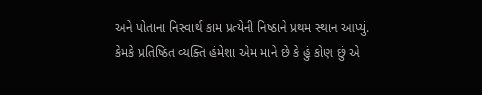અને પોતાના નિસ્વાર્થ કામ પ્રત્યેની નિષ્ઠાને પ્રથમ સ્થાન આપ્યું.
કેમકે પ્રતિષ્ઠિત વ્યક્તિ હંમેશા એમ માને છે કે હું કોણ છું એ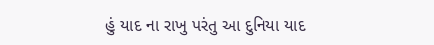હું યાદ ના રાખુ પરંતુ આ દુનિયા યાદ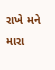રાખે મને મારા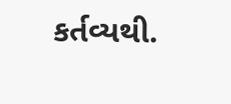કર્તવ્યથી.